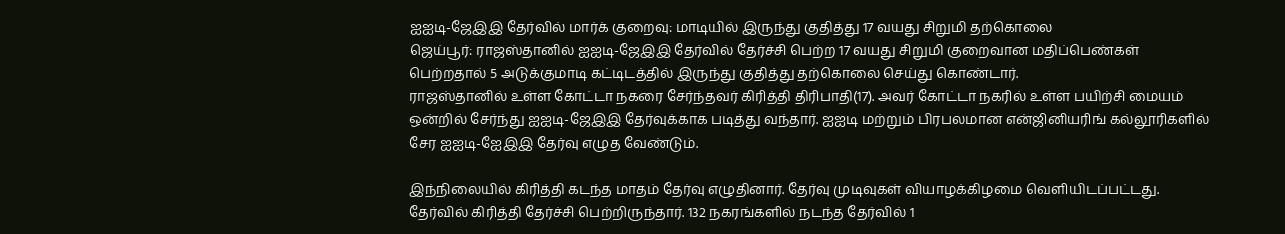ஐஐடி-ஜேஇஇ தேர்வில் மார்க் குறைவு: மாடியில் இருந்து குதித்து 17 வயது சிறுமி தற்கொலை
ஜெய்பூர்: ராஜஸ்தானில் ஐஐடி-ஜேஇஇ தேர்வில் தேர்ச்சி பெற்ற 17 வயது சிறுமி குறைவான மதிப்பெண்கள் பெற்றதால் 5 அடுக்குமாடி கட்டிடத்தில் இருந்து குதித்து தற்கொலை செய்து கொண்டார்.
ராஜஸ்தானில் உள்ள கோட்டா நகரை சேர்ந்தவர் கிரித்தி திரிபாதி(17). அவர் கோட்டா நகரில் உள்ள பயிற்சி மையம் ஒன்றில் சேர்ந்து ஐஐடி-ஜேஇஇ தேர்வுக்காக படித்து வந்தார். ஐஐடி மற்றும் பிரபலமான என்ஜினியரிங் கல்லூரிகளில் சேர ஐஐடி-ஐேஇஇ தேர்வு எழுத வேண்டும்.

இந்நிலையில் கிரித்தி கடந்த மாதம் தேர்வு எழுதினார். தேர்வு முடிவுகள் வியாழக்கிழமை வெளியிடப்பட்டது. தேர்வில் கிரித்தி தேர்ச்சி பெற்றிருந்தார். 132 நகரங்களில் நடந்த தேர்வில் 1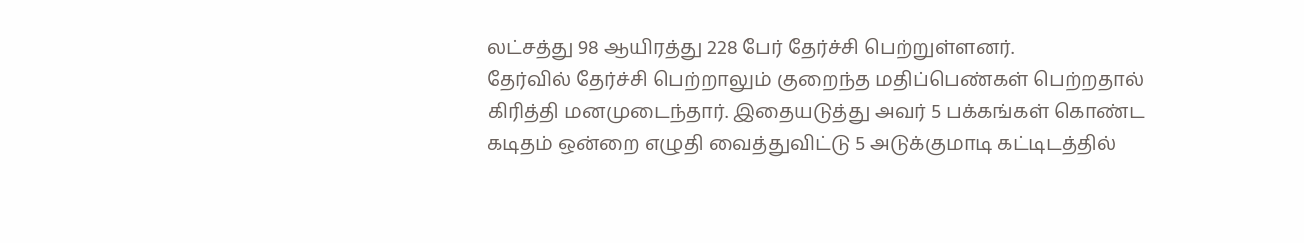லட்சத்து 98 ஆயிரத்து 228 பேர் தேர்ச்சி பெற்றுள்ளனர்.
தேர்வில் தேர்ச்சி பெற்றாலும் குறைந்த மதிப்பெண்கள் பெற்றதால் கிரித்தி மனமுடைந்தார். இதையடுத்து அவர் 5 பக்கங்கள் கொண்ட கடிதம் ஒன்றை எழுதி வைத்துவிட்டு 5 அடுக்குமாடி கட்டிடத்தில்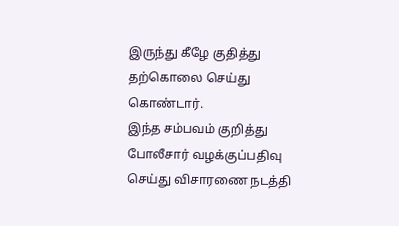இருந்து கீழே குதித்து தற்கொலை செய்து கொண்டார்.
இந்த சம்பவம் குறித்து போலீசார் வழக்குப்பதிவு செய்து விசாரணை நடத்தி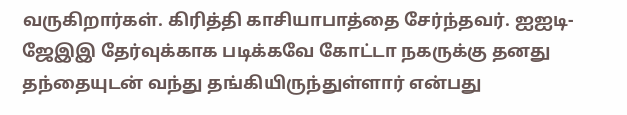வருகிறார்கள். கிரித்தி காசியாபாத்தை சேர்ந்தவர். ஐஐடி-ஜேஇஇ தேர்வுக்காக படிக்கவே கோட்டா நகருக்கு தனது தந்தையுடன் வந்து தங்கியிருந்துள்ளார் என்பது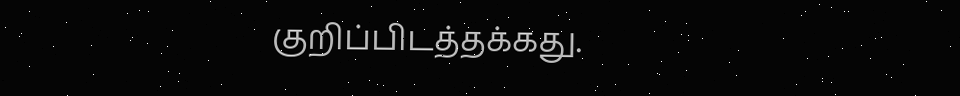குறிப்பிடத்தக்கது.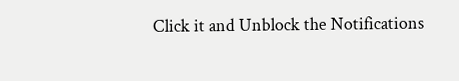Click it and Unblock the Notifications